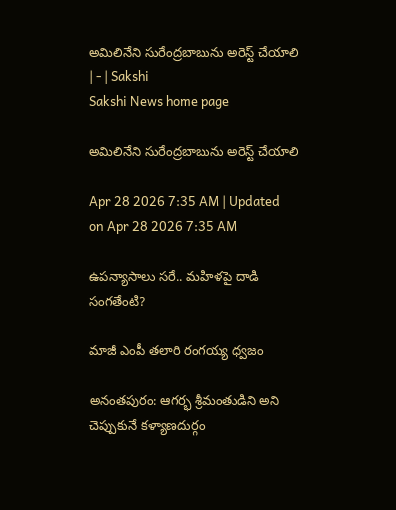అమిలినేని సురేంద్రబాబును అరెస్ట్‌ చేయాలి | - | Sakshi
Sakshi News home page

అమిలినేని సురేంద్రబాబును అరెస్ట్‌ చేయాలి

Apr 28 2026 7:35 AM | Updated on Apr 28 2026 7:35 AM

ఉపన్యాసాలు సరే.. మహిళపై దాడి సంగతేంటి?

మాజీ ఎంపీ తలారి రంగయ్య ధ్వజం

అనంతపురం: ఆగర్భ శ్రీమంతుడిని అని చెప్పుకునే కళ్యాణదుర్గం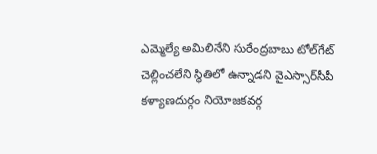ఎమ్మెల్యే అమిలినేని సురేంద్రబాబు టోల్‌గేట్‌ చెల్లించలేని స్థితిలో ఉన్నాడని వైఎస్సార్‌సీపీ కళ్యాణదుర్గం నియోజకవర్గ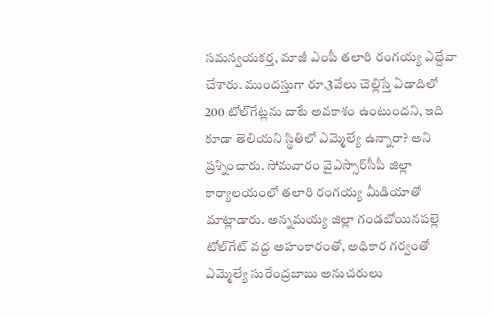సమన్వయకర్త, మాజీ ఎంపీ తలారి రంగయ్య ఎద్దేవా చేశారు. ముందస్తుగా రూ.3వేలు చెల్లిస్తే ఏడాదిలో 200 టోల్‌గేట్లను దాటే అవకాశం ఉంటుందని, ఇది కూడా తెలియని స్థితిలో ఎమ్మెల్యే ఉన్నారా? అని ప్రశ్నించారు. సోమవారం వైఎస్సార్‌సీపీ జిల్లా కార్యాలయంలో తలారి రంగయ్య మీడియాతో మాట్లాడారు. అన్నమయ్య జిల్లా గండబోయినపల్లె టోల్‌గేట్‌ వద్ద అహంకారంతో, అధికార గర్వంతో ఎమ్మెల్యే సురేంద్రబాబు అనుచరులు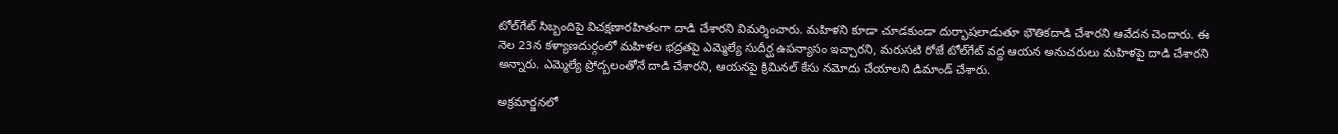టోల్‌గేట్‌ సిబ్బందిపై విచక్షణారహితంగా దాడి చేశారని విమర్శించారు. మహిళని కూడా చూడకుండా దుర్భాషలాడుతూ భౌతికదాడి చేశారని ఆవేదన చెందారు. ఈ నెల 23న కళ్యాణదుర్గంలో మహిళల భద్రతపై ఎమ్మెల్యే సుదీర్ఘ ఉపన్యాసం ఇచ్చారని, మరుసటి రోజే టోల్‌గేట్‌ వద్ద ఆయన అనుచరులు మహిళపై దాడి చేశారని అన్నారు. ఎమ్మెల్యే ప్రోద్బలంతోనే దాడి చేశారని, ఆయనపై క్రిమినల్‌ కేసు నమోదు చేయాలని డిమాండ్‌ చేశారు.

అక్రమార్జనలో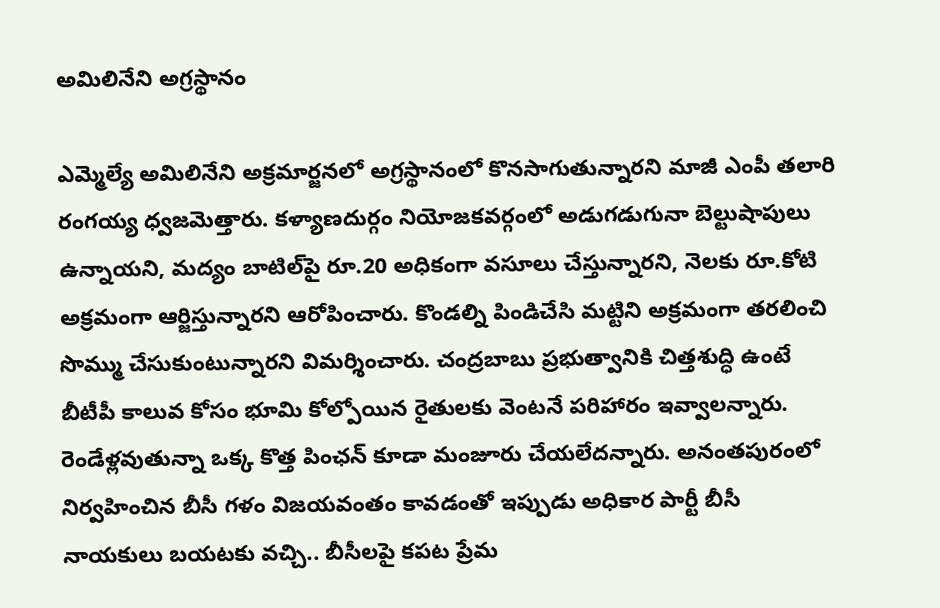అమిలినేని అగ్రస్థానం

ఎమ్మెల్యే అమిలినేని అక్రమార్జనలో అగ్రస్థానంలో కొనసాగుతున్నారని మాజీ ఎంపీ తలారి రంగయ్య ధ్వజమెత్తారు. కళ్యాణదుర్గం నియోజకవర్గంలో అడుగడుగునా బెల్టుషాపులు ఉన్నాయని, మద్యం బాటిల్‌పై రూ.20 అధికంగా వసూలు చేస్తున్నారని, నెలకు రూ.కోటి అక్రమంగా ఆర్జిస్తున్నారని ఆరోపించారు. కొండల్ని పిండిచేసి మట్టిని అక్రమంగా తరలించి సొమ్ము చేసుకుంటున్నారని విమర్శించారు. చంద్రబాబు ప్రభుత్వానికి చిత్తశుద్ధి ఉంటే బీటీపీ కాలువ కోసం భూమి కోల్పోయిన రైతులకు వెంటనే పరిహారం ఇవ్వాలన్నారు. రెండేళ్లవుతున్నా ఒక్క కొత్త పింఛన్‌ కూడా మంజూరు చేయలేదన్నారు. అనంతపురంలో నిర్వహించిన బీసీ గళం విజయవంతం కావడంతో ఇప్పుడు అధికార పార్టీ బీసీ నాయకులు బయటకు వచ్చి.. బీసీలపై కపట ప్రేమ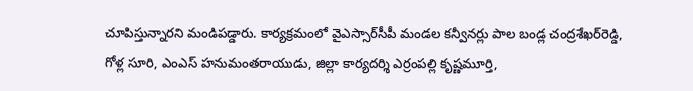చూపిస్తున్నారని మండిపడ్డారు. కార్యక్రమంలో వైఎస్సార్‌సీపీ మండల కన్వీనర్లు పాల బండ్ల చంద్రశేఖర్‌రెడ్డి, గోళ్ల సూరి, ఎంఎస్‌ హనుమంతరాయుడు, జిల్లా కార్యదర్శి ఎర్రంపల్లి కృష్ణమూర్తి,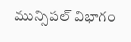మున్సిపల్‌ విభాగం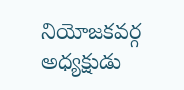నియోజకవర్గ అధ్యక్షుడు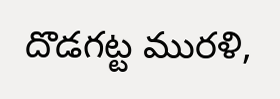దొడగట్ట మురళి,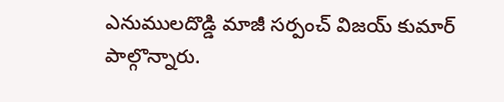ఎనుములదొడ్డి మాజీ సర్పంచ్‌ విజయ్‌ కుమార్‌ పాల్గొన్నారు.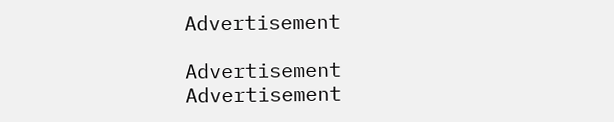Advertisement

Advertisement
Advertisement